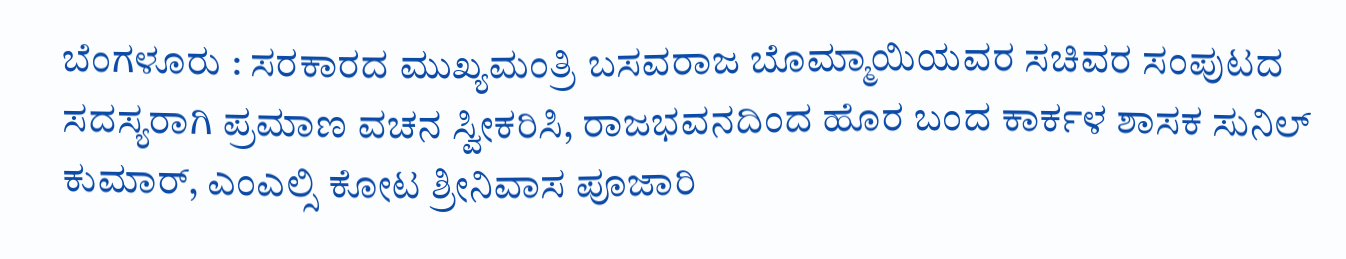ಬೆಂಗಳೂರು : ಸರಕಾರದ ಮುಖ್ಯಮಂತ್ರಿ ಬಸವರಾಜ ಬೊಮ್ಮಾಯಿಯವರ ಸಚಿವರ ಸಂಪುಟದ ಸದಸ್ಯರಾಗಿ ಪ್ರಮಾಣ ವಚನ ಸ್ವೀಕರಿಸಿ, ರಾಜಭವನದಿಂದ ಹೊರ ಬಂದ ಕಾರ್ಕಳ ಶಾಸಕ ಸುನಿಲ್ ಕುಮಾರ್, ಎಂಎಲ್ಸಿ ಕೋಟ ಶ್ರೀನಿವಾಸ ಪೂಜಾರಿ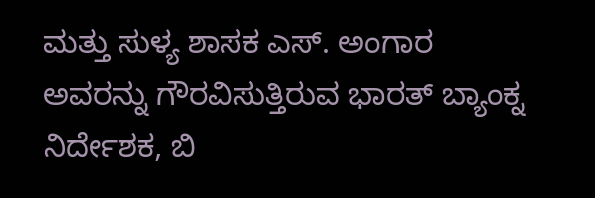ಮತ್ತು ಸುಳ್ಯ ಶಾಸಕ ಎಸ್. ಅಂಗಾರ ಅವರನ್ನು ಗೌರವಿಸುತ್ತಿರುವ ಭಾರತ್ ಬ್ಯಾಂಕ್ನ ನಿರ್ದೇಶಕ, ಬಿ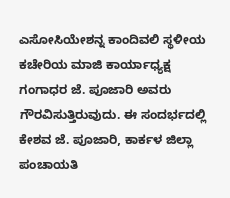ಎಸೋಸಿಯೇಶನ್ನ ಕಾಂದಿವಲಿ ಸ್ಥಳೀಯ ಕಚೇರಿಯ ಮಾಜಿ ಕಾರ್ಯಾಧ್ಯಕ್ಷ ಗಂಗಾಧರ ಜೆ. ಪೂಜಾರಿ ಅವರು ಗೌರವಿಸುತ್ತಿರುವುದು. ಈ ಸಂದರ್ಭದಲ್ಲಿ ಕೇಶವ ಜೆ. ಪೂಜಾರಿ, ಕಾರ್ಕಳ ಜಿಲ್ಲಾ ಪಂಚಾಯತಿ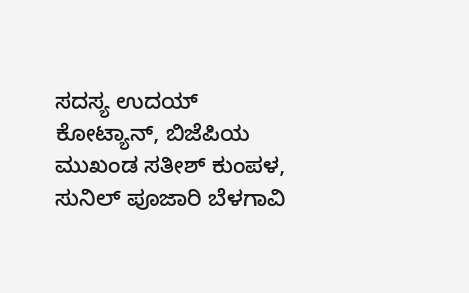ಸದಸ್ಯ ಉದಯ್ ಕೋಟ್ಯಾನ್, ಬಿಜೆಪಿಯ ಮುಖಂಡ ಸತೀಶ್ ಕುಂಪಳ, ಸುನಿಲ್ ಪೂಜಾರಿ ಬೆಳಗಾವಿ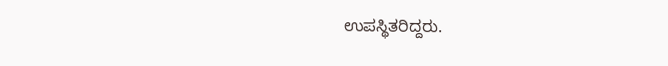ಉಪಸ್ಥಿತರಿದ್ದರು.